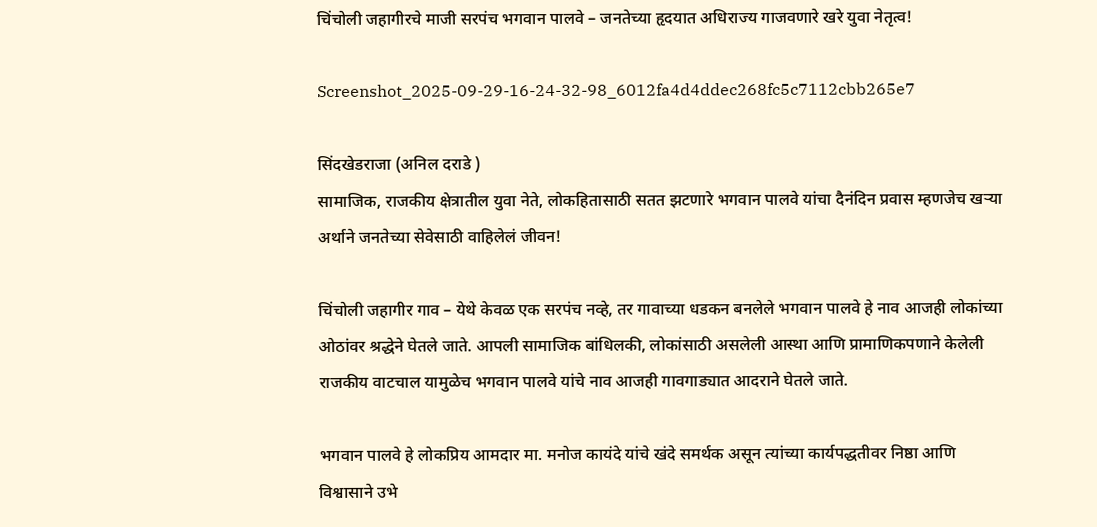चिंचोली जहागीरचे माजी सरपंच भगवान पालवे – जनतेच्या हृदयात अधिराज्य गाजवणारे खरे युवा नेतृत्व!

Screenshot_2025-09-29-16-24-32-98_6012fa4d4ddec268fc5c7112cbb265e7

सिंदखेडराजा (अनिल दराडे )
सामाजिक, राजकीय क्षेत्रातील युवा नेते, लोकहितासाठी सतत झटणारे भगवान पालवे यांचा दैनंदिन प्रवास म्हणजेच खऱ्या अर्थाने जनतेच्या सेवेसाठी वाहिलेलं जीवन!

चिंचोली जहागीर गाव – येथे केवळ एक सरपंच नव्हे, तर गावाच्या धडकन बनलेले भगवान पालवे हे नाव आजही लोकांच्या ओठांवर श्रद्धेने घेतले जाते. आपली सामाजिक बांधिलकी, लोकांसाठी असलेली आस्था आणि प्रामाणिकपणाने केलेली राजकीय वाटचाल यामुळेच भगवान पालवे यांचे नाव आजही गावगाड्यात आदराने घेतले जाते.

भगवान पालवे हे लोकप्रिय आमदार मा. मनोज कायंदे यांचे खंदे समर्थक असून त्यांच्या कार्यपद्धतीवर निष्ठा आणि विश्वासाने उभे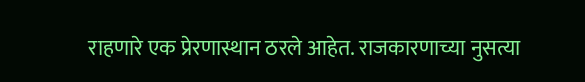राहणारे एक प्रेरणास्थान ठरले आहेत. राजकारणाच्या नुसत्या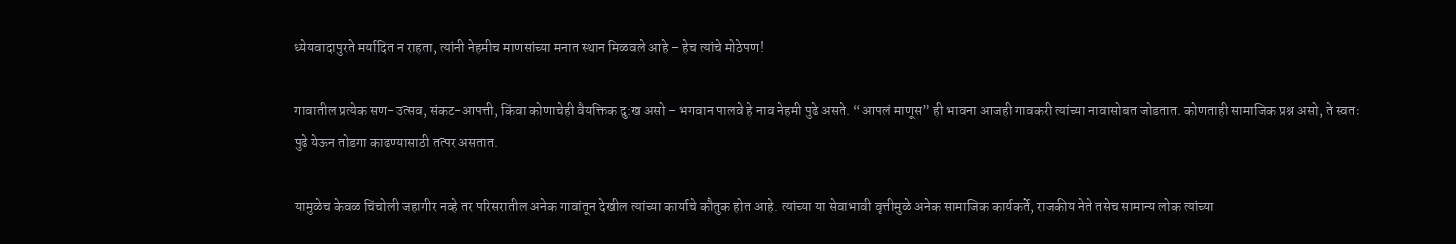ध्येयवादापुरते मर्यादित न राहता, त्यांनी नेहमीच माणसांच्या मनात स्थान मिळवले आहे – हेच त्यांचे मोठेपण!

गावातील प्रत्येक सण-उत्सव, संकट-आपत्ती, किंवा कोणाचेही वैयक्तिक दु:ख असो – भगवान पालवे हे नाव नेहमी पुढे असते. “आपलं माणूस” ही भावना आजही गावकरी त्यांच्या नावासोबत जोडतात. कोणताही सामाजिक प्रश्न असो, ते स्वतः पुढे येऊन तोडगा काढण्यासाठी तत्पर असतात.

यामुळेच केवळ चिंचोली जहागीर नव्हे तर परिसरातील अनेक गावांतून देखील त्यांच्या कार्याचे कौतुक होत आहे. त्यांच्या या सेवाभावी वृत्तीमुळे अनेक सामाजिक कार्यकर्ते, राजकीय नेते तसेच सामान्य लोक त्यांच्या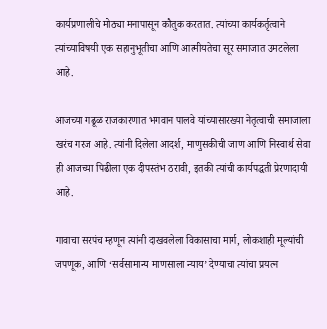कार्यप्रणालीचे मोठ्या मनापासून कौतुक करतात. त्यांच्या कार्यकर्तृत्वाने त्यांच्याविषयी एक सहानुभूतीचा आणि आत्मीयतेचा सूर समाजात उमटलेला आहे.

आजच्या गढूळ राजकारणात भगवान पालवे यांच्यासारख्या नेतृत्वाची समाजाला खरंच गरज आहे. त्यांनी दिलेला आदर्श, माणुसकीची जाण आणि निस्वार्थ सेवा ही आजच्या पिढीला एक दीपस्तंभ ठरावी, इतकी त्यांची कार्यपद्धती प्रेरणादायी आहे.

गावाचा सरपंच म्हणून त्यांनी दाखवलेला विकासाचा मार्ग, लोकशाही मूल्यांची जपणूक, आणि ‘सर्वसामान्य माणसाला न्याय’ देण्याचा त्यांचा प्रयत्न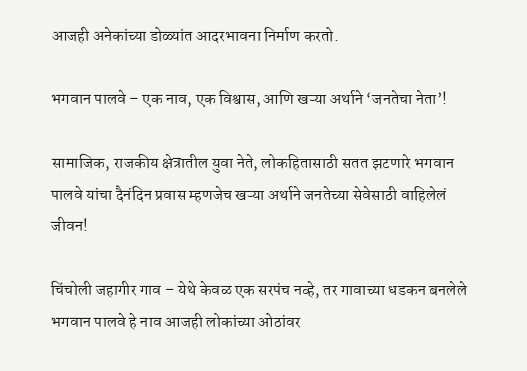आजही अनेकांच्या डोळ्यांत आदरभावना निर्माण करतो.

भगवान पालवे – एक नाव, एक विश्वास, आणि खऱ्या अर्थाने ‘जनतेचा नेता’!

सामाजिक, राजकीय क्षेत्रातील युवा नेते, लोकहितासाठी सतत झटणारे भगवान पालवे यांचा दैनंदिन प्रवास म्हणजेच खऱ्या अर्थाने जनतेच्या सेवेसाठी वाहिलेलं जीवन!

चिंचोली जहागीर गाव – येथे केवळ एक सरपंच नव्हे, तर गावाच्या धडकन बनलेले भगवान पालवे हे नाव आजही लोकांच्या ओठांवर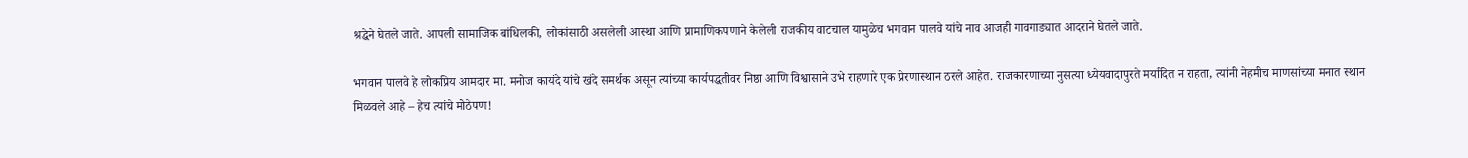श्रद्धेने घेतले जाते. आपली सामाजिक बांधिलकी, लोकांसाठी असलेली आस्था आणि प्रामाणिकपणाने केलेली राजकीय वाटचाल यामुळेच भगवान पालवे यांचे नाव आजही गावगाड्यात आदराने घेतले जाते.

भगवान पालवे हे लोकप्रिय आमदार मा. मनोज कायंदे यांचे खंदे समर्थक असून त्यांच्या कार्यपद्धतीवर निष्ठा आणि विश्वासाने उभे राहणारे एक प्रेरणास्थान ठरले आहेत. राजकारणाच्या नुसत्या ध्येयवादापुरते मर्यादित न राहता, त्यांनी नेहमीच माणसांच्या मनात स्थान मिळवले आहे – हेच त्यांचे मोठेपण!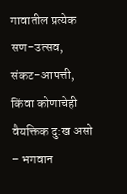गावातील प्रत्येक सण-उत्सव, संकट-आपत्ती, किंवा कोणाचेही वैयक्तिक दु:ख असो – भगवान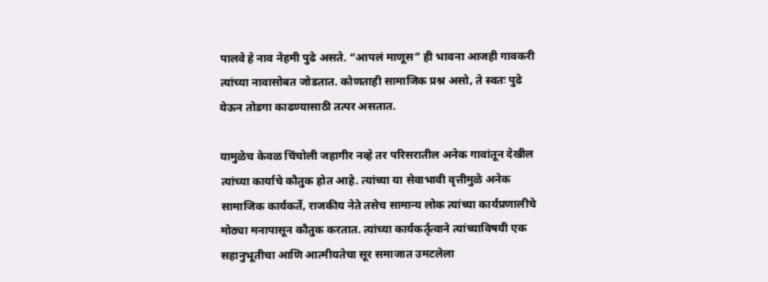पालवे हे नाव नेहमी पुढे असते. “आपलं माणूस” ही भावना आजही गावकरी त्यांच्या नावासोबत जोडतात. कोणताही सामाजिक प्रश्न असो, ते स्वतः पुढे येऊन तोडगा काढण्यासाठी तत्पर असतात.

यामुळेच केवळ चिंचोली जहागीर नव्हे तर परिसरातील अनेक गावांतून देखील त्यांच्या कार्याचे कौतुक होत आहे. त्यांच्या या सेवाभावी वृत्तीमुळे अनेक सामाजिक कार्यकर्ते, राजकीय नेते तसेच सामान्य लोक त्यांच्या कार्यप्रणालीचे मोठ्या मनापासून कौतुक करतात. त्यांच्या कार्यकर्तृत्वाने त्यांच्याविषयी एक सहानुभूतीचा आणि आत्मीयतेचा सूर समाजात उमटलेला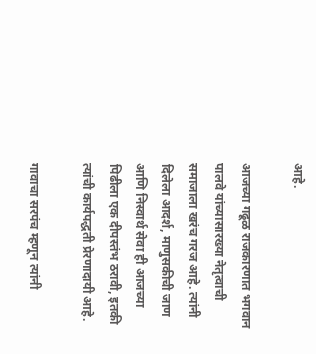आहे.

आजच्या गढूळ राजकारणात भगवान पालवे यांच्यासारख्या नेतृत्वाची समाजाला खरंच गरज आहे. त्यांनी दिलेला आदर्श, माणुसकीची जाण आणि निस्वार्थ सेवा ही आजच्या पिढीला एक दीपस्तंभ ठरावी, इतकी त्यांची कार्यपद्धती प्रेरणादायी आहे.

गावाचा सरपंच म्हणून त्यांनी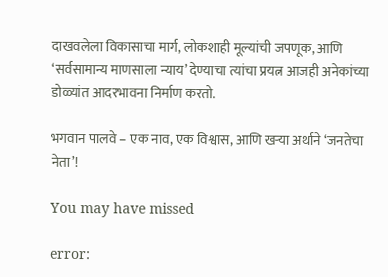दाखवलेला विकासाचा मार्ग, लोकशाही मूल्यांची जपणूक, आणि ‘सर्वसामान्य माणसाला न्याय’ देण्याचा त्यांचा प्रयत्न आजही अनेकांच्या डोळ्यांत आदरभावना निर्माण करतो.

भगवान पालवे – एक नाव, एक विश्वास, आणि खऱ्या अर्थाने ‘जनतेचा नेता’!

You may have missed

error: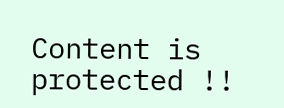Content is protected !!